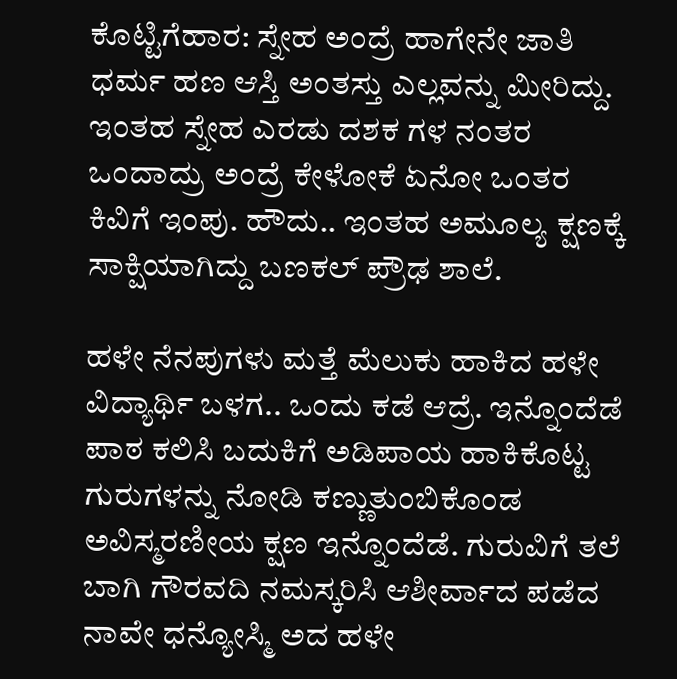ಕೊಟ್ಟಿಗೆಹಾರ: ಸ್ನೇಹ ಅಂದ್ರೆ ಹಾಗೇನೇ ಜಾತಿ ಧರ್ಮ ಹಣ ಆಸ್ತಿ ಅಂತಸ್ತು ಎಲ್ಲವನ್ನು ಮೀರಿದ್ದು. ಇಂತಹ ಸ್ನೇಹ ಎರಡು ದಶಕ ಗಳ ನಂತರ ಒಂದಾದ್ರು ಅಂದ್ರೆ ಕೇಳೋಕೆ ಏನೋ ಒಂತರ ಕಿವಿಗೆ ಇಂಪು. ಹೌದು.. ಇಂತಹ ಅಮೂಲ್ಯ ಕ್ಷಣಕ್ಕೆ ಸಾಕ್ಷಿಯಾಗಿದ್ದು ಬಣಕಲ್ ಪ್ರೌಢ ಶಾಲೆ.

ಹಳೇ ನೆನಪುಗಳು ಮತ್ತೆ ಮೆಲುಕು ಹಾಕಿದ ಹಳೇ ವಿದ್ಯಾರ್ಥಿ ಬಳಗ.. ಒಂದು ಕಡೆ ಆದ್ರೆ. ಇನ್ನೊಂದೆಡೆ ಪಾಠ ಕಲಿಸಿ ಬದುಕಿಗೆ ಅಡಿಪಾಯ ಹಾಕಿಕೊಟ್ಟ ಗುರುಗಳನ್ನು ನೋಡಿ ಕಣ್ಣುತುಂಬಿಕೊಂಡ ಅವಿಸ್ಮರಣೀಯ ಕ್ಷಣ ಇನ್ನೊಂದೆಡೆ. ಗುರುವಿಗೆ ತಲೆ ಬಾಗಿ ಗೌರವದಿ ನಮಸ್ಕರಿಸಿ ಆಶೀರ್ವಾದ ಪಡೆದ ನಾವೇ ಧನ್ಯೋಸ್ಮಿ ಅದ ಹಳೇ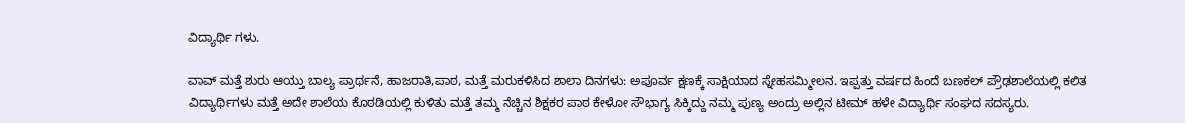ವಿದ್ಯಾರ್ಥಿ ಗಳು.

ವಾವ್ ಮತ್ತೆ ಶುರು ಆಯ್ತು ಬಾಲ್ಯ ಪ್ರಾರ್ಥನೆ, ಹಾಜರಾತಿ,ಪಾಠ, ಮತ್ತೆ ಮರುಕಳಿಸಿದ ಶಾಲಾ ದಿನಗಳು: ಅಪೂರ್ವ ಕ್ಷಣಕ್ಕೆ ಸಾಕ್ಷಿಯಾದ ಸ್ನೇಹಸಮ್ಮೀಲನ. ಇಪ್ಪತ್ತು ವರ್ಷದ ಹಿಂದೆ ಬಣಕಲ್ ಪ್ರೌಢಶಾಲೆಯಲ್ಲಿ ಕಲಿತ ವಿದ್ಯಾರ್ಥಿಗಳು ಮತ್ತೆ ಅದೇ ಶಾಲೆಯ ಕೊಠಡಿಯಲ್ಲಿ ಕುಳಿತು ಮತ್ತೆ ತಮ್ಮ ನೆಚ್ಚಿನ ಶಿಕ್ಷಕರ ಪಾಠ ಕೇಳೋ ಸೌಭಾಗ್ಯ ಸಿಕ್ಕಿದ್ದು ನಮ್ಮ ಪುಣ್ಯ ಅಂದ್ರು ಅಲ್ಲಿನ ಟೀಮ್ ಹಳೇ ವಿದ್ಯಾರ್ಥಿ ಸಂಘದ ಸದಸ್ಯರು.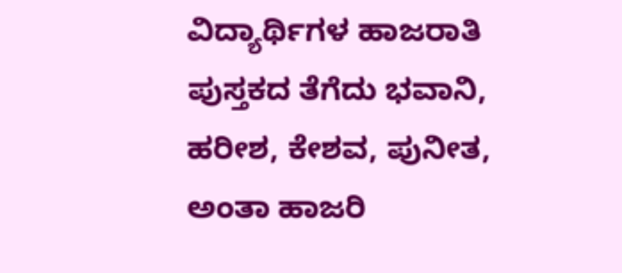ವಿದ್ಯಾರ್ಥಿಗಳ ಹಾಜರಾತಿ ಪುಸ್ತಕದ ತೆಗೆದು ಭವಾನಿ, ಹರೀಶ, ಕೇಶವ, ಪುನೀತ, ಅಂತಾ ಹಾಜರಿ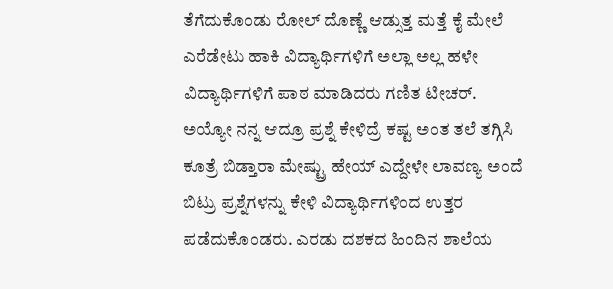ತೆಗೆದುಕೊಂಡು ರೋಲ್ ದೊಣ್ಣೆ ಆಡ್ಸುತ್ತ ಮತ್ತೆ ಕೈ ಮೇಲೆ ಎರೆಡೇಟು ಹಾಕಿ ವಿದ್ಯಾರ್ಥಿಗಳಿಗೆ ಅಲ್ಲಾ ಅಲ್ಲ ಹಳೇ ವಿದ್ಯಾರ್ಥಿಗಳಿಗೆ ಪಾಠ ಮಾಡಿದರು ಗಣಿತ ಟೀಚರ್.
ಅಯ್ಯೋ ನನ್ನ ಆದ್ರೂ ಪ್ರಶ್ನೆ ಕೇಳಿದ್ರೆ ಕಷ್ಟ ಅಂತ ತಲೆ ತಗ್ಗಿಸಿ ಕೂತ್ರೆ ಬಿಡ್ತಾರಾ ಮೇಷ್ಟ್ರು ಹೇಯ್ ಎದ್ದೇಳೇ ಲಾವಣ್ಯ ಅಂದೆ ಬಿಟ್ರು ಪ್ರಶ್ನೆಗಳನ್ನು ಕೇಳಿ ವಿದ್ಯಾರ್ಥಿಗಳಿಂದ ಉತ್ತರ ಪಡೆದುಕೊಂಡರು. ಎರಡು ದಶಕದ ಹಿಂದಿನ ಶಾಲೆಯ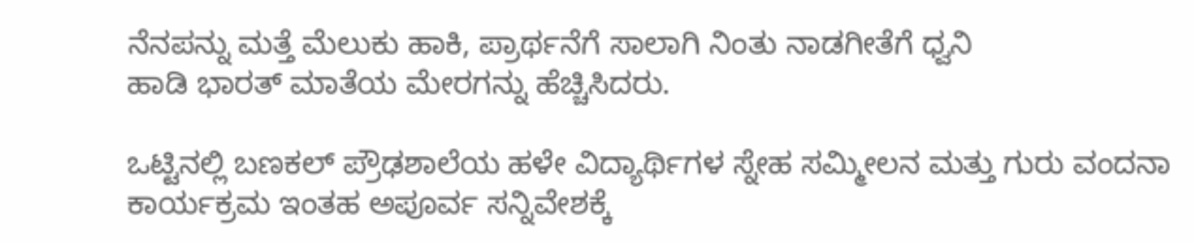ನೆನಪನ್ನು ಮತ್ತೆ ಮೆಲುಕು ಹಾಕಿ, ಪ್ರಾರ್ಥನೆಗೆ ಸಾಲಾಗಿ ನಿಂತು ನಾಡಗೀತೆಗೆ ಧ್ವನಿ
ಹಾಡಿ ಭಾರತ್ ಮಾತೆಯ ಮೇರಗನ್ನು ಹೆಚ್ಚಿಸಿದರು.

ಒಟ್ಟಿನಲ್ಲಿ ಬಣಕಲ್ ಪ್ರೌಢಶಾಲೆಯ ಹಳೇ ವಿದ್ಯಾರ್ಥಿಗಳ ಸ್ನೇಹ ಸಮ್ಮೀಲನ ಮತ್ತು ಗುರು ವಂದನಾ ಕಾರ್ಯಕ್ರಮ ಇಂತಹ ಅಪೂರ್ವ ಸನ್ನಿವೇಶಕ್ಕೆ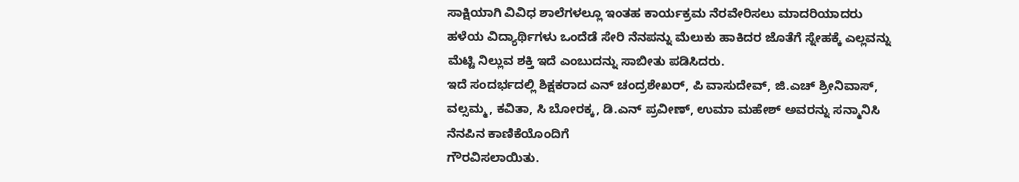ಸಾಕ್ಷಿಯಾಗಿ ವಿವಿಧ ಶಾಲೆಗಳಲ್ಲೂ ಇಂತಹ ಕಾರ್ಯಕ್ರಮ ನೆರವೇರಿಸಲು ಮಾದರಿಯಾದರು
ಹಳೆಯ ವಿದ್ಯಾರ್ಥಿಗಳು ಒಂದೆಡೆ ಸೇರಿ ನೆನಪನ್ನು ಮೆಲುಕು ಹಾಕಿದರ ಜೊತೆಗೆ ಸ್ನೇಹಕ್ಕೆ ಎಲ್ಲವನ್ನು ಮೆಟ್ಟಿ ನಿಲ್ಲುವ ಶಕ್ತಿ ಇದೆ ಎಂಬುದನ್ನು ಸಾಬೀತು ಪಡಿಸಿದರು.
ಇದೆ ಸಂದರ್ಭದಲ್ಲಿ ಶಿಕ್ಷಕರಾದ ಎನ್ ಚಂದ್ರಶೇಖರ್, ಪಿ ವಾಸುದೇವ್, ಜಿ.ಎಚ್ ಶ್ರೀನಿವಾಸ್, ವಲ್ಸಮ್ಮ, ಕವಿತಾ, ಸಿ ಬೋರಕ್ಕ, ಡಿ.ಎನ್ ಪ್ರವೀಣ್, ಉಮಾ ಮಹೇಶ್ ಅವರನ್ನು ಸನ್ಮಾನಿಸಿ ನೆನಪಿನ ಕಾಣಿಕೆಯೊಂದಿಗೆ
ಗೌರವಿಸಲಾಯಿತು.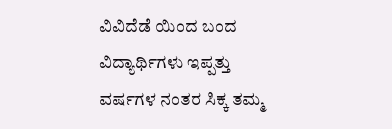ವಿವಿದೆಡೆ ಯಿಂದ ಬಂದ ವಿದ್ಯಾರ್ಥಿಗಳು ಇಪ್ಪತ್ತು ವರ್ಷಗಳ ನಂತರ ಸಿಕ್ಕ ತಮ್ಮ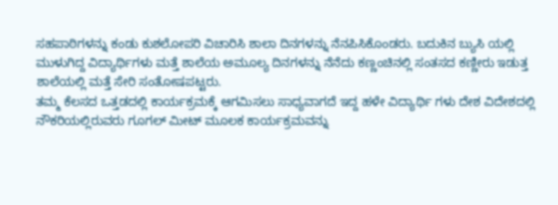ಸಹಪಾಠಿಗಳನ್ನು ಕಂಡು ಕುಶಲೋಪರಿ ವಿಚಾರಿಸಿ ಶಾಲಾ ದಿನಗಳನ್ನು ನೆನಪಿಸಿಕೊಂಡರು. ಬದುಕಿನ ಬ್ಯುಸಿ ಯಲ್ಲಿ ಮುಳುಗಿದ್ದ ವಿದ್ಯಾರ್ಥಿಗಳು ಮತ್ತೆ ಶಾಲೆಯ ಅಮೂಲ್ಯ ದಿನಗಳನ್ನು ನೆನೆದು ಕಣ್ಣಂಚಿನಲ್ಲಿ ಸಂತಸದ ಕಣ್ಣೀರು ಇಡುತ್ತ ಶಾಲೆಯಲ್ಲಿ ಮತ್ತೆ ಸೇರಿ ಸಂತೋಷಪಟ್ಟರು.
ತಮ್ಮ ಕೆಲಸದ ಒತ್ತಡದಲ್ಲಿ ಕಾರ್ಯಕ್ರಮಕ್ಕೆ ಆಗಮಿಸಲು ಸಾಧ್ಯವಾಗದೆ ಇದ್ದ ಹಳೇ ವಿದ್ಯಾರ್ಥಿ ಗಳು ದೇಶ ವಿದೇಶದಲ್ಲಿ ನೌಕರಿಯಲ್ಲಿರುವರು ಗೂಗಲ್ ಮೀಟ್ ಮೂಲಕ ಕಾರ್ಯಕ್ರಮವನ್ನು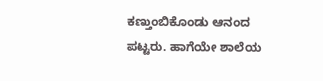ಕಣ್ತುಂಬಿಕೊಂಡು ಆನಂದ ಪಟ್ಟರು. ಹಾಗೆಯೇ ಶಾಲೆಯ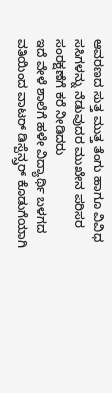ಆವರಣದ ಸುತ್ತ ಮುತ್ತ ತೆಂಗು ಹಾಗೂ ವಿವಿಧ ಸಸಿಗಳನ್ನು ನೆಡುವುದರ ಮುಖೇನ ಪರಿಸರ ಸಂರಕ್ಷಣೆಗೆ ಕರೆ ನೀಡಿದರು
ಇದೆ ವೇಳೆ ಶಾಲೆಗೆ ಹಳೇ ವಿದ್ಯಾರ್ಥಿ ಬಳಗದ ವತಿಯಿಂದ ವಾಟರ್ ಡಿಸ್ಪೆನ್ಸ್ರರ್ ಕೊಡುಗೆಯಾಗಿ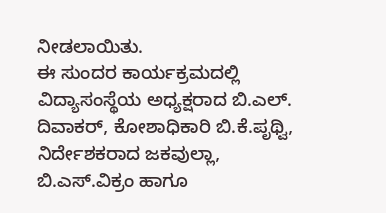ನೀಡಲಾಯಿತು.
ಈ ಸುಂದರ ಕಾರ್ಯಕ್ರಮದಲ್ಲಿ ವಿದ್ಯಾಸಂಸ್ಥೆಯ ಅಧ್ಯಕ್ಷರಾದ ಬಿ.ಎಲ್. ದಿವಾಕರ್, ಕೋಶಾಧಿಕಾರಿ ಬಿ.ಕೆ.ಪೃಥ್ವಿ, ನಿರ್ದೇಶಕರಾದ ಜಕವುಲ್ಲಾ, ಬಿ.ಎಸ್.ವಿಕ್ರಂ ಹಾಗೂ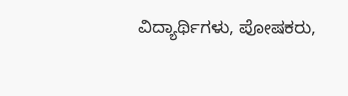ವಿದ್ಯಾರ್ಥಿಗಳು, ಪೋಷಕರು,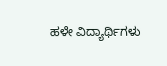ಹಳೇ ವಿದ್ಯಾರ್ಥಿಗಳು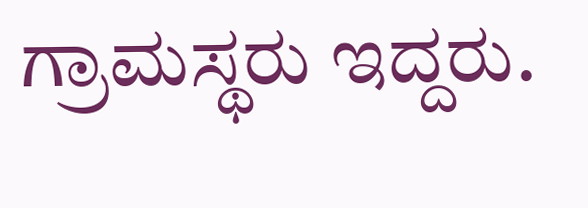ಗ್ರಾಮಸ್ಥರು ಇದ್ದರು.